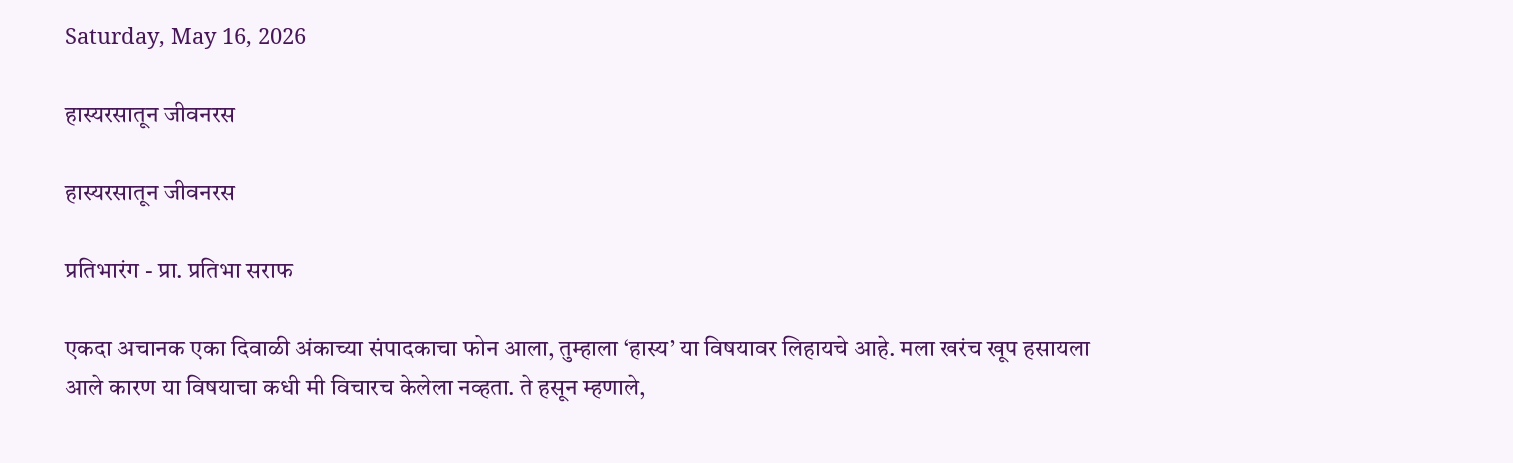Saturday, May 16, 2026

हास्यरसातून जीवनरस

हास्यरसातून जीवनरस

प्रतिभारंग - प्रा. प्रतिभा सराफ

एकदा अचानक एका दिवाळी अंकाच्या संपादकाचा फोन आला, तुम्हाला ‘हास्य’ या विषयावर लिहायचे आहे. मला खरंच खूप हसायला आले कारण या विषयाचा कधी मी विचारच केलेला नव्हता. ते हसून म्हणाले,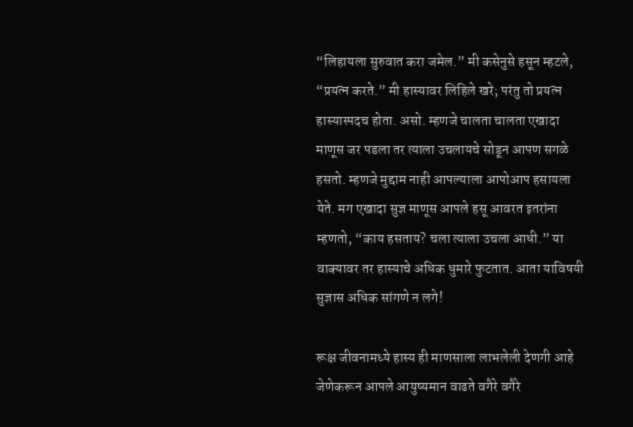“लिहायला सुरुवात करा जमेल.” मी कसेनुसे हसून म्हटले, “प्रयत्न करते.” मी हास्यावर लिहिले खरे; परंतु तो प्रयत्न हास्यास्पदच होता. असो. म्हणजे चालता चालता एखादा माणूस जर पडला तर त्याला उचलायचे सोडून आपण सगळे हसतो. म्हणजे मुद्दाम नाही आपल्याला आपोआप हसायला येते. मग एखादा सुज्ञ माणूस आपले हसू आवरत इतरांना म्हणतो, “काय हसताय? चला त्याला उचला आधी.” या वाक्यावर तर हास्याचे अधिक धुमारे फुटतात. आता याविषयी सुज्ञास अधिक सांगणे न लगे!

रूक्ष जीवनामध्ये हास्य ही माणसाला लाभलेली देणगी आहे जेणेकरून आपले आयुष्यमान वाढते वगैरे वगैरे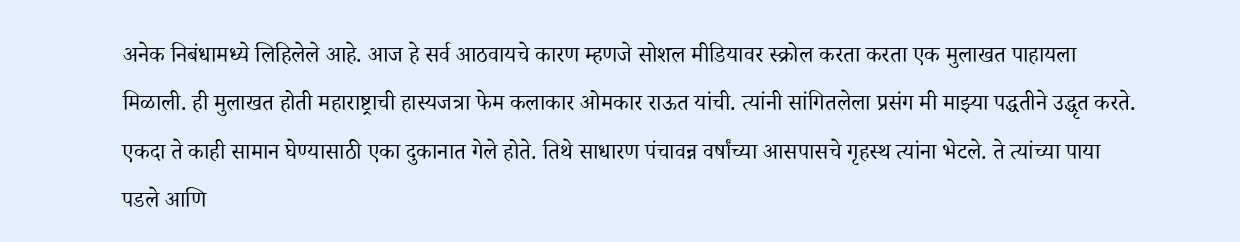अनेक निबंधामध्ये लिहिलेले आहे. आज हे सर्व आठवायचे कारण म्हणजे सोशल मीडियावर स्क्रोल करता करता एक मुलाखत पाहायला मिळाली. ही मुलाखत होती महाराष्ट्राची हास्यजत्रा फेम कलाकार ओमकार राऊत यांची. त्यांनी सांगितलेला प्रसंग मी माझ्या पद्धतीने उद्धृत करते. एकदा ते काही सामान घेण्यासाठी एका दुकानात गेले होते. तिथे साधारण पंचावन्न वर्षांच्या आसपासचे गृहस्थ त्यांना भेटले. ते त्यांच्या पाया पडले आणि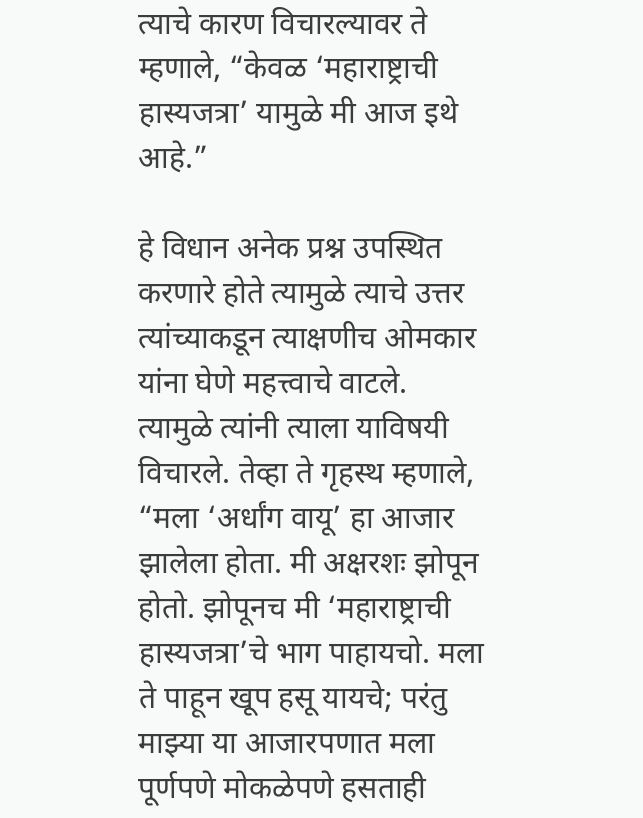त्याचे कारण विचारल्यावर ते म्हणाले, “केवळ ‘महाराष्ट्राची हास्यजत्रा’ यामुळे मी आज इथे आहे.”

हे विधान अनेक प्रश्न उपस्थित करणारे होते त्यामुळे त्याचे उत्तर त्यांच्याकडून त्याक्षणीच ओमकार यांना घेणे महत्त्वाचे वाटले. त्यामुळे त्यांनी त्याला याविषयी विचारले. तेव्हा ते गृहस्थ म्हणाले, “मला ‘अर्धांग वायू’ हा आजार झालेला होता. मी अक्षरशः झोपून होतो. झोपूनच मी ‘महाराष्ट्राची हास्यजत्रा’चे भाग पाहायचो. मला ते पाहून खूप हसू यायचे; परंतु माझ्या या आजारपणात मला पूर्णपणे मोकळेपणे हसताही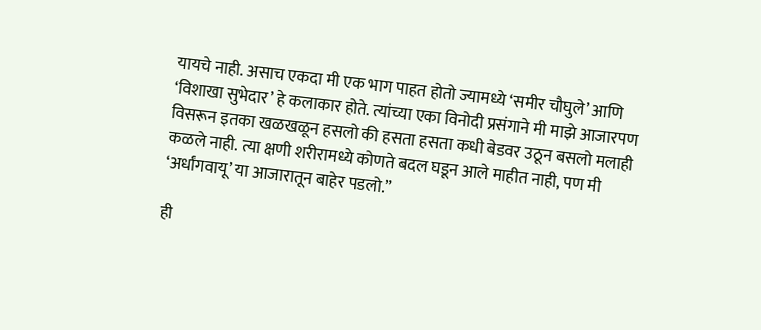यायचे नाही. असाच एकदा मी एक भाग पाहत होतो ज्यामध्ये ‘समीर चौघुले’ आणि ‘विशाखा सुभेदार’ हे कलाकार होते. त्यांच्या एका विनोदी प्रसंगाने मी माझे आजारपण विसरून इतका खळखळून हसलो की हसता हसता कधी बेडवर उठून बसलो मलाही कळले नाही. त्या क्षणी शरीरामध्ये कोणते बदल घडून आले माहीत नाही, पण मी ‘अर्धांगवायू’ या आजारातून बाहेर पडलो.”

ही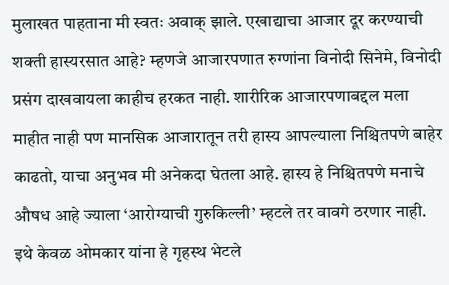मुलाखत पाहताना मी स्वतः अवाक् झाले. एखाद्याचा आजार दूर करण्याची शक्ती हास्यरसात आहे? म्हणजे आजारपणात रुग्णांना विनोदी सिनेमे, विनोदी प्रसंग दाखवायला काहीच हरकत नाही. शारीरिक आजारपणाबद्दल मला माहीत नाही पण मानसिक आजारातून तरी हास्य आपल्याला निश्चितपणे बाहेर काढतो, याचा अनुभव मी अनेकदा घेतला आहे. हास्य हे निश्चितपणे मनाचे औषध आहे ज्याला ‘आरोग्याची गुरुकिल्ली’ म्हटले तर वावगे ठरणार नाही. इथे केवळ ओमकार यांना हे गृहस्थ भेटले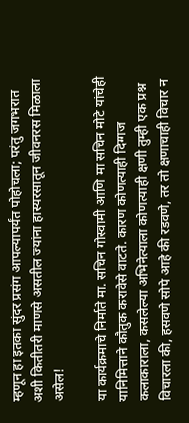म्हणून हा इतका सुंदर प्रसंग आपल्यापर्यंत पोहोचला; परंतु जगभरात अशी कितीतरी माणसे असतील ज्यांना हास्यरसातून जीवनरस मिळाला असेल!

या कार्यक्रमाचे निर्माते मा. सचिन गोस्वामी आणि मा सचिन मोटे यांचेही यानिमित्ताने कौतुक करावेसे वाटते. कारण कोणत्याही दिग्गज कलाकाराला, कसलेल्या अभिनेत्याला कोणत्याही क्षणी तुम्ही एक प्रश्न विचारला की, हसवणे सोपे आहे की रडवणे, तर तो क्षणाचाही विचार न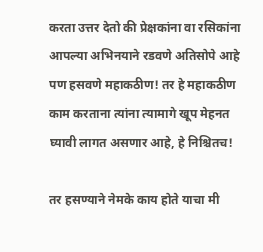करता उत्तर देतो की प्रेक्षकांना वा रसिकांना आपल्या अभिनयाने रडवणे अतिसोपे आहे पण हसवणे महाकठीण! तर हे महाकठीण काम करताना त्यांना त्यामागे खूप मेहनत घ्यावी लागत असणार आहे, हे निश्चितच!

तर हसण्याने नेमके काय होते याचा मी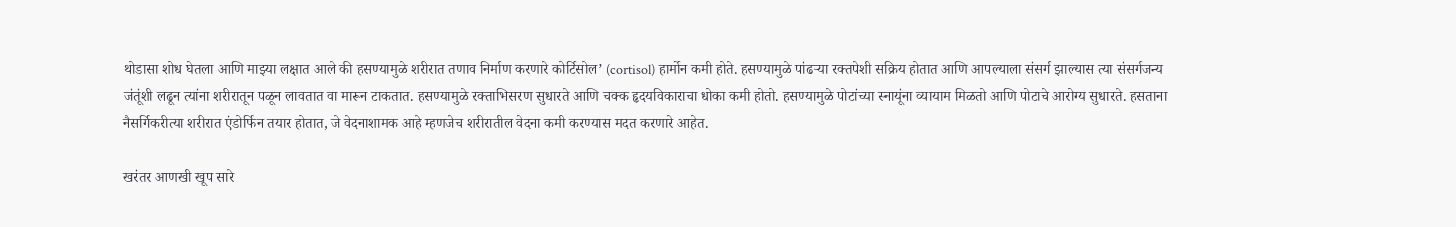थोडासा शोध घेतला आणि माझ्या लक्षात आले की हसण्यामुळे शरीरात तणाव निर्माण करणारे कोर्टिसोल’ (cortisol) हार्मोन कमी होते. हसण्यामुळे पांढऱ्या रक्तपेशी सक्रिय होतात आणि आपल्याला संसर्ग झाल्यास त्या संसर्गजन्य जंतूंशी लढून त्यांना शरीरातून पळून लावतात वा मारून टाकतात. हसण्यामुळे रक्ताभिसरण सुधारते आणि चक्क हृदयविकाराचा धोका कमी होतो. हसण्यामुळे पोटांच्या स्नायूंना व्यायाम मिळतो आणि पोटाचे आरोग्य सुधारते. हसताना नैसर्गिकरीत्या शरीरात एंडोर्फिन तयार होतात, जे वेदनाशामक आहे म्हणजेच शरीरातील वेदना कमी करण्यास मदत करणारे आहेत.

खरंतर आणखी खूप सारे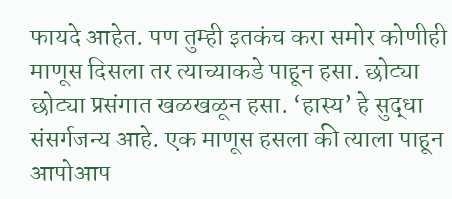फायदे आहेत. पण तुम्ही इतकंच करा समोर कोणीही माणूस दिसला तर त्याच्याकडे पाहून हसा. छोट्या छोट्या प्रसंगात खळखळून हसा. ‘हास्य’ हे सुद्धा संसर्गजन्य आहे. एक माणूस हसला की त्याला पाहून आपोआप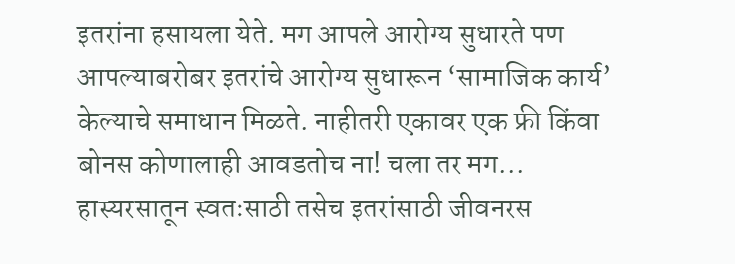इतरांना हसायला येते. मग आपले आरोग्य सुधारते पण आपल्याबरोबर इतरांचे आरोग्य सुधारून ‘सामाजिक कार्य’ केल्याचे समाधान मिळते. नाहीतरी एकावर एक फ्री किंवा बोनस कोणालाही आवडतोच ना! चला तर मग... हास्यरसातून स्वतःसाठी तसेच इतरांसाठी जीवनरस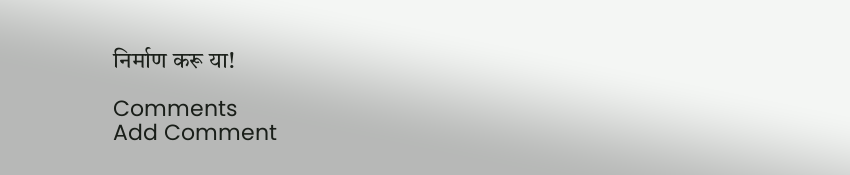निर्माण करू या!

Comments
Add Comment